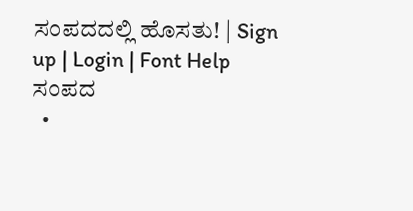ಸಂಪದದಲ್ಲಿ ಹೊಸತು! | Sign up | Login | Font Help
ಸಂಪದ
  •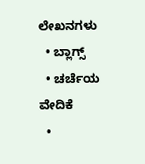ಲೇಖನಗಳು
  • ಬ್ಲಾಗ್ಸ್
  • ಚರ್ಚೆಯ ವೇದಿಕೆ
  •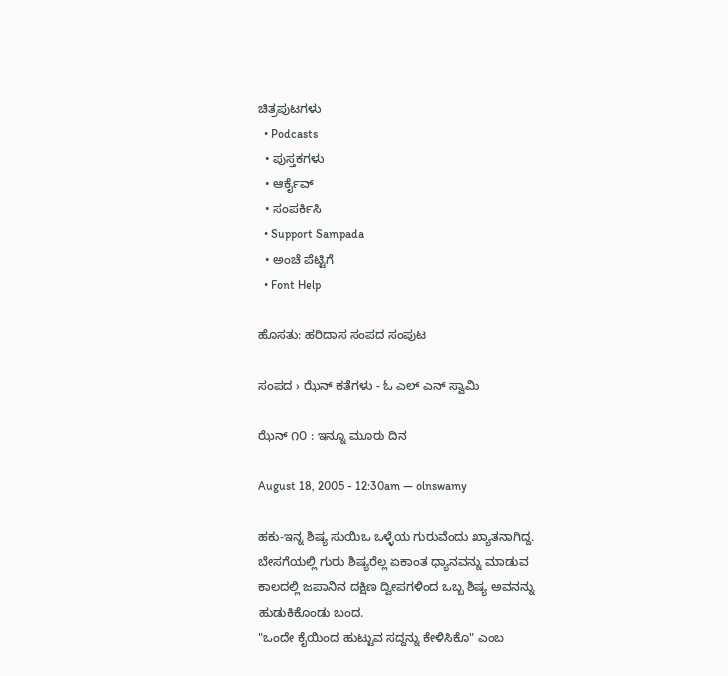ಚಿತ್ರಪುಟಗಳು
  • Podcasts
  • ಪುಸ್ತಕಗಳು
  • ಆರ್ಕೈವ್
  • ಸಂಪರ್ಕಿಸಿ
  • Support Sampada
  • ಅಂಚೆ ಪೆಟ್ಟಿಗೆ
  • Font Help

ಹೊಸತು: ಹರಿದಾಸ ಸಂಪದ ಸಂಪುಟ

ಸಂಪದ › ಝೆನ್ ಕತೆಗಳು - ಓ ಎಲ್ ಎನ್ ಸ್ವಾಮಿ

ಝೆನ್ ೧೦ : ಇನ್ನೂ ಮೂರು ದಿನ

August 18, 2005 - 12:30am — olnswamy

ಹಕು-ಇನ್ನ ಶಿಷ್ಯ ಸುಯಿಒ ಒಳ್ಳೆಯ ಗುರುವೆಂದು ಖ್ಯಾತನಾಗಿದ್ದ. ಬೇಸಗೆಯಲ್ಲಿ ಗುರು ಶಿಷ್ಯರೆಲ್ಲ ಏಕಾಂತ ಧ್ಯಾನವನ್ನು ಮಾಡುವ ಕಾಲದಲ್ಲಿ ಜಪಾನಿನ ದಕ್ಷಿಣ ದ್ವೀಪಗಳಿಂದ ಒಬ್ಬ ಶಿಷ್ಯ ಅವನನ್ನು ಹುಡುಕಿಕೊಂಡು ಬಂದ.
"ಒಂದೇ ಕೈಯಿಂದ ಹುಟ್ಟುವ ಸದ್ದನ್ನು ಕೇಳಿಸಿಕೊ" ಎಂಬ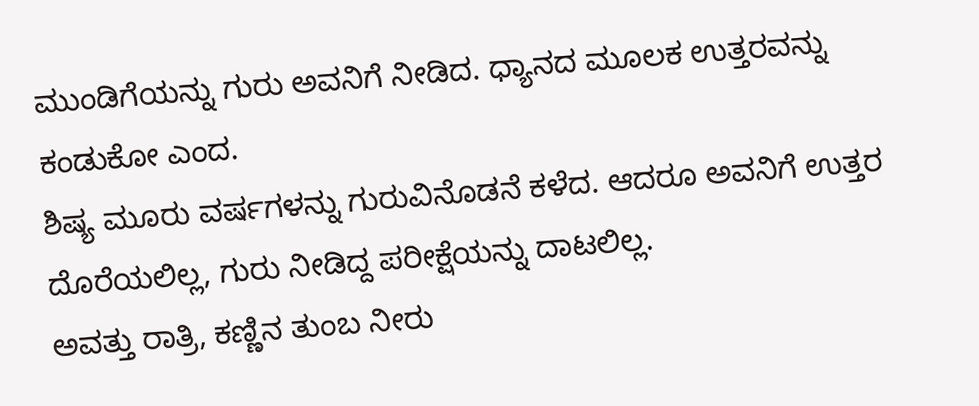ಮುಂಡಿಗೆಯನ್ನು ಗುರು ಅವನಿಗೆ ನೀಡಿದ. ಧ್ಯಾನದ ಮೂಲಕ ಉತ್ತರವನ್ನು ಕಂಡುಕೋ ಎಂದ.
ಶಿಷ್ಯ ಮೂರು ವರ್ಷಗಳನ್ನು ಗುರುವಿನೊಡನೆ ಕಳೆದ. ಆದರೂ ಅವನಿಗೆ ಉತ್ತರ ದೊರೆಯಲಿಲ್ಲ, ಗುರು ನೀಡಿದ್ದ ಪರೀಕ್ಷೆಯನ್ನು ದಾಟಲಿಲ್ಲ.
ಅವತ್ತು ರಾತ್ರಿ, ಕಣ್ಣಿನ ತುಂಬ ನೀರು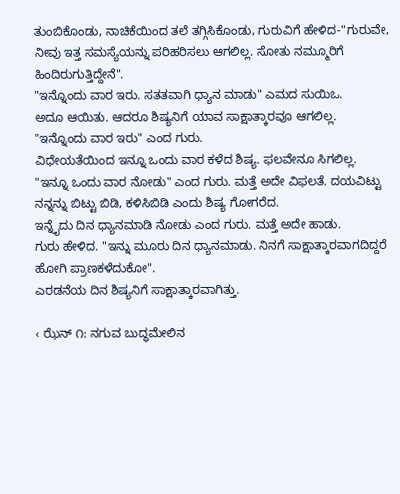ತುಂಬಿಕೊಂಡು, ನಾಚಿಕೆಯಿಂದ ತಲೆ ತಗ್ಗಿಸಿಕೊಂಡು, ಗುರುವಿಗೆ ಹೇಳಿದ-"ಗುರುವೇ, ನೀವು ಇತ್ತ ಸಮಸ್ಯೆಯನ್ನು ಪರಿಹರಿಸಲು ಆಗಲಿಲ್ಲ. ಸೋತು ನಮ್ಮೂರಿಗೆ ಹಿಂದಿರುಗುತ್ತಿದ್ದೇನೆ".
"ಇನ್ನೊಂದು ವಾರ ಇರು. ಸತತವಾಗಿ ಧ್ಯಾನ ಮಾಡು" ಎಮದ ಸುಯಿಒ.
ಅದೂ ಆಯಿತು. ಆದರೂ ಶಿಷ್ಯನಿಗೆ ಯಾವ ಸಾಕ್ಷಾತ್ಕಾರವೂ ಆಗಲಿಲ್ಲ.
"ಇನ್ನೊಂದು ವಾರ ಇರು" ಎಂದ ಗುರು.
ವಿಧೇಯತೆಯಿಂದ ಇನ್ನೂ ಒಂದು ವಾರ ಕಳೆದ ಶಿಷ್ಯ. ಫಲವೇನೂ ಸಿಗಲಿಲ್ಲ.
"ಇನ್ನೂ ಒಂದು ವಾರ ನೋಡು" ಎಂದ ಗುರು. ಮತ್ತೆ ಅದೇ ವಿಫಲತೆ. ದಯವಿಟ್ಟು ನನ್ನನ್ನು ಬಿಟ್ಟು ಬಿಡಿ, ಕಳಿಸಿಬಿಡಿ ಎಂದು ಶಿಷ್ಯ ಗೋಗರೆದ.
ಇನ್ನೈದು ದಿನ ಧ್ಯಾನಮಾಡಿ ನೋಡು ಎಂದ ಗುರು. ಮತ್ತೆ ಅದೇ ಹಾಡು.
ಗುರು ಹೇಳಿದ. "ಇನ್ನು ಮೂರು ದಿನ ಧ್ಯಾನಮಾಡು. ನಿನಗೆ ಸಾಕ್ಷಾತ್ಕಾರವಾಗದಿದ್ದರೆ ಹೋಗಿ ಪ್ರಾಣಕಳೆದುಕೋ".
ಎರಡನೆಯ ದಿನ ಶಿಷ್ಯನಿಗೆ ಸಾಕ್ಷಾತ್ಕಾರವಾಗಿತ್ತು.

‹ ಝೆನ್ ೧: ನಗುವ ಬುದ್ಧಮೇಲಿನ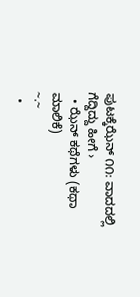ಪುಟಕ್ಕೆಝೆನ್ ೧೧: ವಾದದಲ್ಲಿ ಗೆದ್ದಿದ್ದು ಹೀಗೆ ›
  • ಝೆನ್ ಕಥೆಗಳು (ಕಥಾ ಮಾಲಿಕೆ)
~.~
  •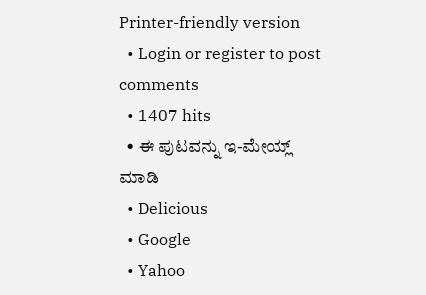Printer-friendly version
  • Login or register to post comments
  • 1407 hits
  • ಈ ಪುಟವನ್ನು ಇ-ಮೇಯ್ಲ್ ಮಾಡಿ
  • Delicious
  • Google
  • Yahoo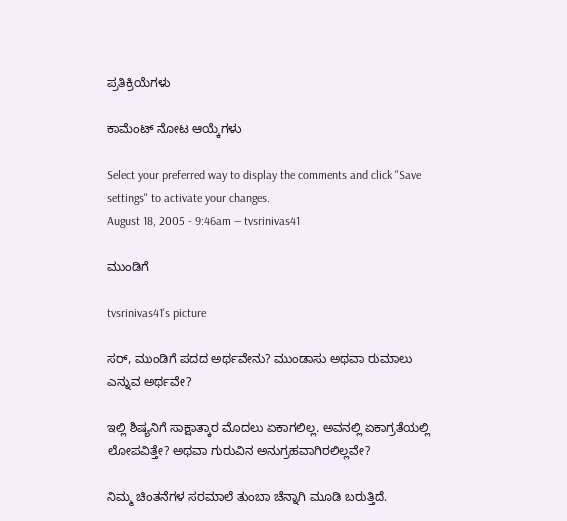ಪ್ರತಿಕ್ರಿಯೆಗಳು

ಕಾಮೆಂಟ್ ನೋಟ ಆಯ್ಕೆಗಳು

Select your preferred way to display the comments and click "Save settings" to activate your changes.
August 18, 2005 - 9:46am — tvsrinivas41

ಮುಂಡಿಗೆ

tvsrinivas41's picture

ಸರ್, ಮುಂಡಿಗೆ ಪದದ ಅರ್ಥವೇನು? ಮುಂಡಾಸು ಅಥವಾ ರುಮಾಲು ಎನ್ನುವ ಅರ್ಥವೇ?

ಇಲ್ಲಿ ಶಿಷ್ಯನಿಗೆ ಸಾಕ್ಷಾತ್ಕಾರ ಮೊದಲು ಏಕಾಗಲಿಲ್ಲ. ಅವನಲ್ಲಿ ಏಕಾಗ್ರತೆಯಲ್ಲಿ ಲೋಪವಿತ್ತೇ? ಅಥವಾ ಗುರುವಿನ ಅನುಗ್ರಹವಾಗಿರಲಿಲ್ಲವೇ?

ನಿಮ್ಮ ಚಿಂತನೆಗಳ ಸರಮಾಲೆ ತುಂಬಾ ಚೆನ್ನಾಗಿ ಮೂಡಿ ಬರುತ್ತಿದೆ.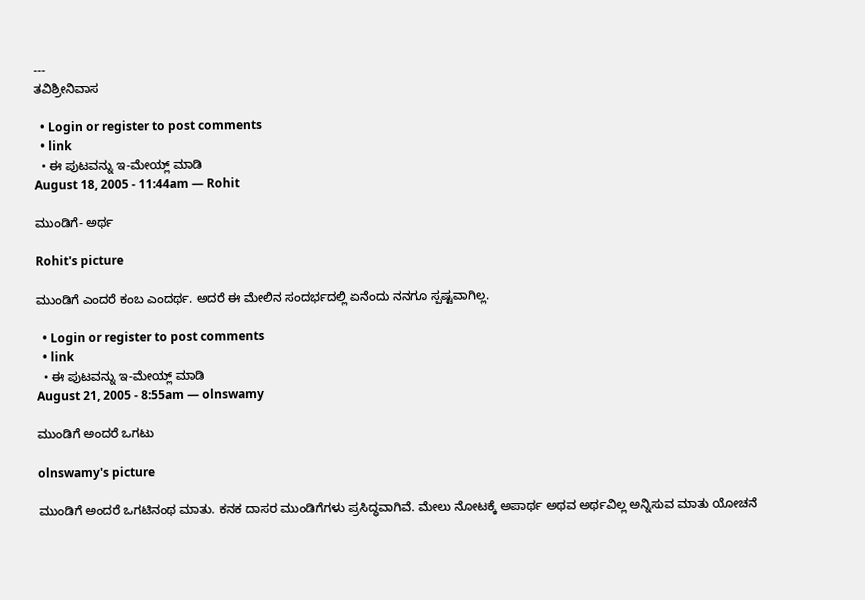---
ತವಿಶ್ರೀನಿವಾಸ

  • Login or register to post comments
  • link
  • ಈ ಪುಟವನ್ನು ಇ-ಮೇಯ್ಲ್ ಮಾಡಿ
August 18, 2005 - 11:44am — Rohit

ಮುಂಡಿಗೆ- ಅರ್ಥ

Rohit's picture

ಮುಂಡಿಗೆ ಎಂದರೆ ಕಂಬ ಎಂದರ್ಥ. ಅದರೆ ಈ ಮೇಲಿನ ಸಂದರ್ಭದಲ್ಲಿ ಏನೆಂದು ನನಗೂ ಸ್ಪಷ್ಟವಾಗಿಲ್ಲ.

  • Login or register to post comments
  • link
  • ಈ ಪುಟವನ್ನು ಇ-ಮೇಯ್ಲ್ ಮಾಡಿ
August 21, 2005 - 8:55am — olnswamy

ಮುಂಡಿಗೆ ಅಂದರೆ ಒಗಟು

olnswamy's picture

ಮುಂಡಿಗೆ ಅಂದರೆ ಒಗಟಿನಂಥ ಮಾತು. ಕನಕ ದಾಸರ ಮುಂಡಿಗೆಗಳು ಪ್ರಸಿದ್ಧವಾಗಿವೆ. ಮೇಲು ನೋಟಕ್ಕೆ ಅಪಾರ್ಥ ಅಥವ ಅರ್ಥವಿಲ್ಲ ಅನ್ನಿಸುವ ಮಾತು ಯೋಚನೆ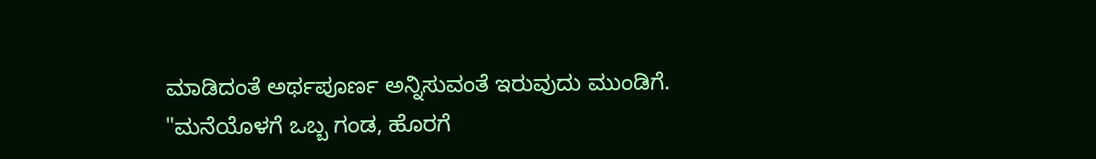ಮಾಡಿದಂತೆ ಅರ್ಥಪೂರ್ಣ ಅನ್ನಿಸುವಂತೆ ಇರುವುದು ಮುಂಡಿಗೆ. "ಮನೆಯೊಳಗೆ ಒಬ್ಬ ಗಂಡ, ಹೊರಗೆ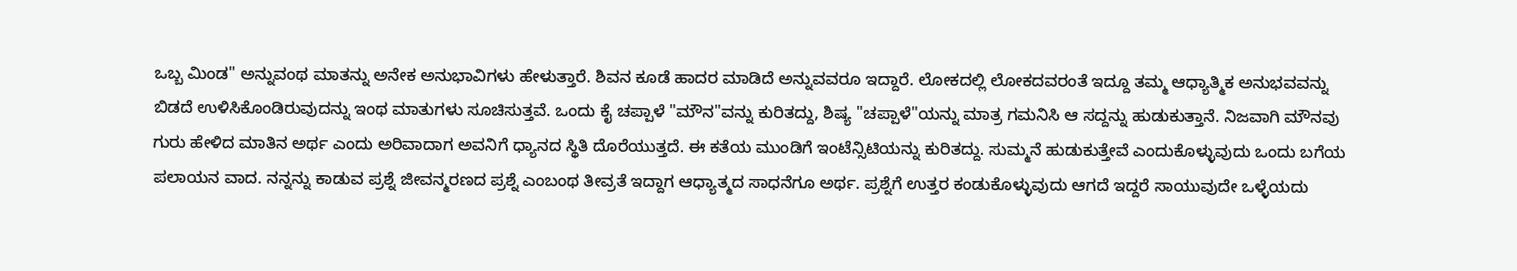ಒಬ್ಬ ಮಿಂಡ" ಅನ್ನುವಂಥ ಮಾತನ್ನು ಅನೇಕ ಅನುಭಾವಿಗಳು ಹೇಳುತ್ತಾರೆ. ಶಿವನ ಕೂಡೆ ಹಾದರ ಮಾಡಿದೆ ಅನ್ನುವವರೂ ಇದ್ದಾರೆ. ಲೋಕದಲ್ಲಿ ಲೋಕದವರಂತೆ ಇದ್ದೂ ತಮ್ಮ ಆಧ್ಯಾತ್ಮಿಕ ಅನುಭವವನ್ನು ಬಿಡದೆ ಉಳಿಸಿಕೊಂಡಿರುವುದನ್ನು ಇಂಥ ಮಾತುಗಳು ಸೂಚಿಸುತ್ತವೆ. ಒಂದು ಕೈ ಚಪ್ಪಾಳೆ "ಮೌನ"ವನ್ನು ಕುರಿತದ್ದು, ಶಿಷ್ಯ "ಚಪ್ಪಾಳೆ"ಯನ್ನು ಮಾತ್ರ ಗಮನಿಸಿ ಆ ಸದ್ದನ್ನು ಹುಡುಕುತ್ತಾನೆ. ನಿಜವಾಗಿ ಮೌನವು ಗುರು ಹೇಳಿದ ಮಾತಿನ ಅರ್ಥ ಎಂದು ಅರಿವಾದಾಗ ಅವನಿಗೆ ಧ್ಯಾನದ ಸ್ಥಿತಿ ದೊರೆಯುತ್ತದೆ. ಈ ಕತೆಯ ಮುಂಡಿಗೆ ಇಂಟೆನ್ಸಿಟಿಯನ್ನು ಕುರಿತದ್ದು. ಸುಮ್ಮನೆ ಹುಡುಕುತ್ತೇವೆ ಎಂದುಕೊಳ್ಳುವುದು ಒಂದು ಬಗೆಯ ಪಲಾಯನ ವಾದ. ನನ್ನನ್ನು ಕಾಡುವ ಪ್ರಶ್ನೆ ಜೀವನ್ಮರಣದ ಪ್ರಶ್ನೆ ಎಂಬಂಥ ತೀವ್ರತೆ ಇದ್ದಾಗ ಆಧ್ಯಾತ್ಮದ ಸಾಧನೆಗೂ ಅರ್ಥ. ಪ್ರಶ್ನೆಗೆ ಉತ್ತರ ಕಂಡುಕೊಳ್ಳುವುದು ಆಗದೆ ಇದ್ದರೆ ಸಾಯುವುದೇ ಒಳ್ಳೆಯದು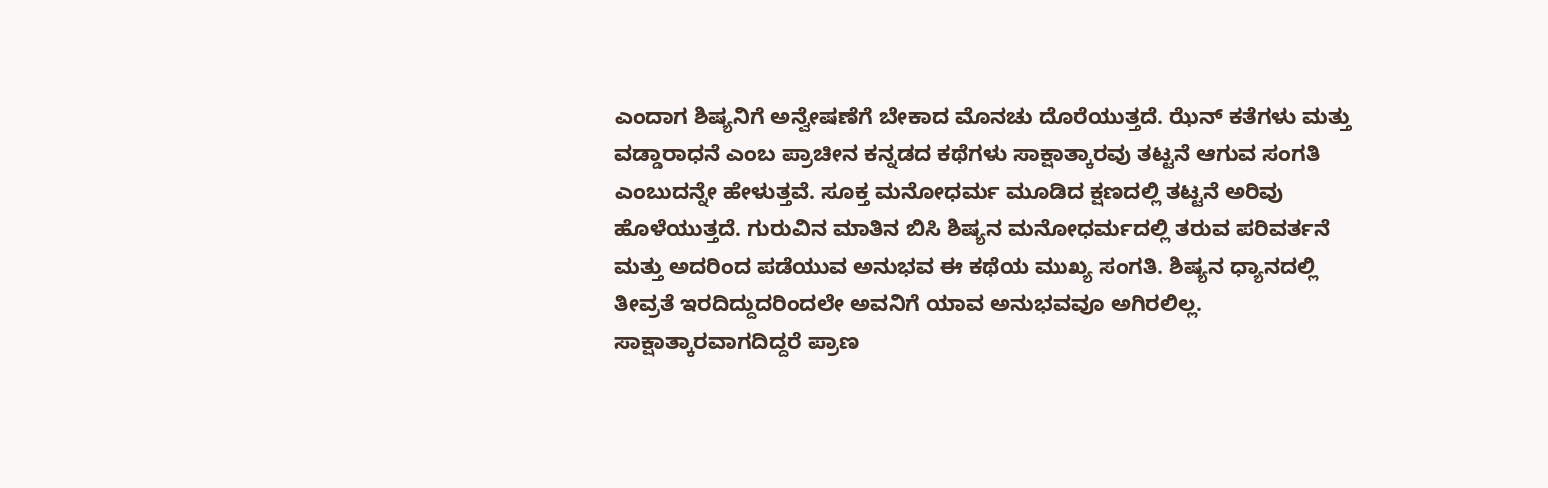ಎಂದಾಗ ಶಿಷ್ಯನಿಗೆ ಅನ್ವೇಷಣೆಗೆ ಬೇಕಾದ ಮೊನಚು ದೊರೆಯುತ್ತದೆ. ಝೆನ್ ಕತೆಗಳು ಮತ್ತು ವಡ್ಡಾರಾಧನೆ ಎಂಬ ಪ್ರಾಚೀನ ಕನ್ನಡದ ಕಥೆಗಳು ಸಾಕ್ಷಾತ್ಕಾರವು ತಟ್ಟನೆ ಆಗುವ ಸಂಗತಿ ಎಂಬುದನ್ನೇ ಹೇಳುತ್ತವೆ. ಸೂಕ್ತ ಮನೋಧರ್ಮ ಮೂಡಿದ ಕ್ಷಣದಲ್ಲಿ ತಟ್ಟನೆ ಅರಿವು ಹೊಳೆಯುತ್ತದೆ. ಗುರುವಿನ ಮಾತಿನ ಬಿಸಿ ಶಿಷ್ಯನ ಮನೋಧರ್ಮದಲ್ಲಿ ತರುವ ಪರಿವರ್ತನೆ ಮತ್ತು ಅದರಿಂದ ಪಡೆಯುವ ಅನುಭವ ಈ ಕಥೆಯ ಮುಖ್ಯ ಸಂಗತಿ. ಶಿಷ್ಯನ ಧ್ಯಾನದಲ್ಲಿ ತೀವ್ರತೆ ಇರದಿದ್ದುದರಿಂದಲೇ ಅವನಿಗೆ ಯಾವ ಅನುಭವವೂ ಅಗಿರಲಿಲ್ಲ. ಸಾಕ್ಷಾತ್ಕಾರವಾಗದಿದ್ದರೆ ಪ್ರಾಣ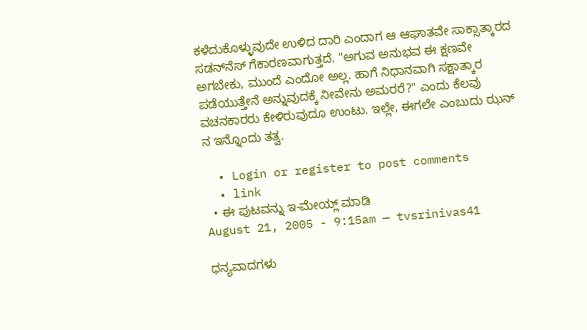ಕಳೆದುಕೊಳ್ಳುವುದೇ ಉಳಿದ ದಾರಿ ಎಂದಾಗ ಆ ಆಘಾತವೇ ಸಾಕ್ಸಾತ್ಕಾರದ ಸಡನ್‌ನೆಸ್ ಗೆಕಾರಣವಾಗುತ್ತದೆ. "ಅಗುವ ಅನುಭವ ಈ ಕ್ಷಣವೇ ಅಗಬೇಕು, ಮುಂದೆ ಎಂದೋ ಅಲ್ಲ. ಹಾಗೆ ನಿಧಾನವಾಗಿ ಸಕ್ಷಾತ್ಕಾರ ಪಡೆಯುತ್ತೇನೆ ಅನ್ನುವುದಕ್ಕೆ ನೀವೇನು ಅಮರರೆ?" ಎಂದು ಕೆಲವು ವಚನಕಾರರು ಕೇಳಿರುವುದೂ ಉಂಟು. ಇಲ್ಲೇ, ಈಗಲೇ ಎಂಬುದು ಝನ್ ನ ಇನ್ನೊಂದು ತತ್ವ.

  • Login or register to post comments
  • link
  • ಈ ಪುಟವನ್ನು ಇ-ಮೇಯ್ಲ್ ಮಾಡಿ
August 21, 2005 - 9:15am — tvsrinivas41

ಧನ್ಯವಾದಗಳು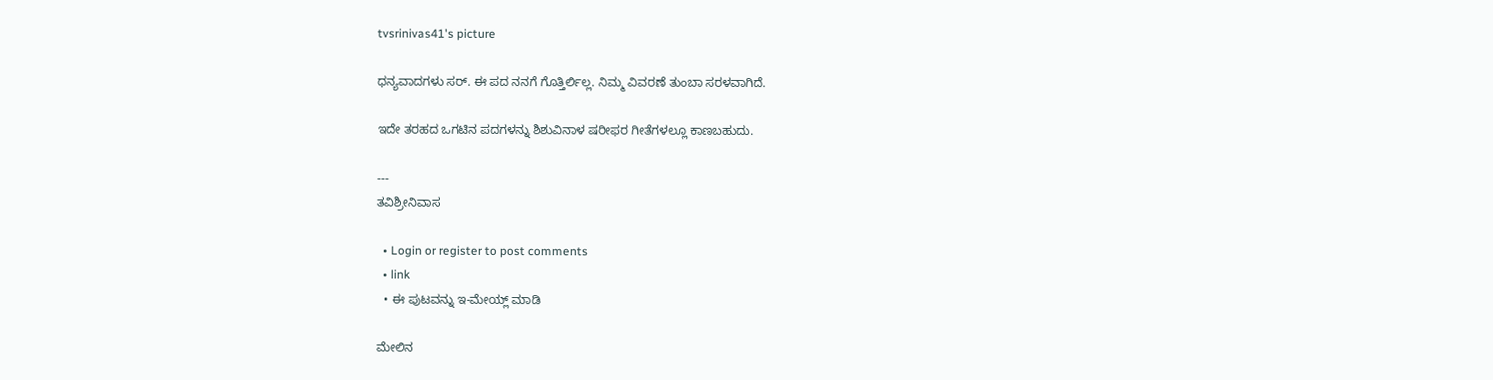tvsrinivas41's picture

ಧನ್ಯವಾದಗಳು ಸರ್. ಈ ಪದ ನನಗೆ ಗೊತ್ತಿರ್ಲಿಲ್ಲ. ನಿಮ್ಮ ವಿವರಣೆ ತುಂಬಾ ಸರಳವಾಗಿದೆ.

ಇದೇ ತರಹದ ಒಗಟಿನ ಪದಗಳನ್ನು ಶಿಶುವಿನಾಳ ಷರೀಫರ ಗೀತೆಗಳಲ್ಲೂ ಕಾಣಬಹುದು.

---
ತವಿಶ್ರೀನಿವಾಸ

  • Login or register to post comments
  • link
  • ಈ ಪುಟವನ್ನು ಇ-ಮೇಯ್ಲ್ ಮಾಡಿ

ಮೇಲಿನ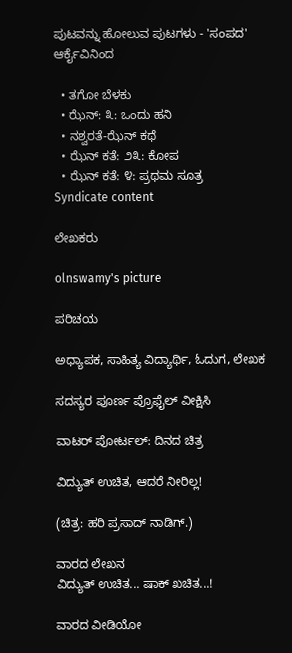ಪುಟವನ್ನು ಹೋಲುವ ಪುಟಗಳು - 'ಸಂಪದ' ಆರ್ಕೈವಿನಿಂದ

  • ತಗೋ ಬೆಳಕು
  • ಝೆನ್: ೩: ಒಂದು ಹನಿ
  • ನಶ್ವರತೆ-ಝೆನ್ ಕಥೆ
  • ಝೆನ್ ಕತೆ: ೨೩: ಕೋಪ
  • ಝೆನ್ ಕತೆ: ೪: ಪ್ರಥಮ ಸೂತ್ರ
Syndicate content

ಲೇಖಕರು

olnswamy's picture

ಪರಿಚಯ

ಅಧ್ಯಾಪಕ, ಸಾಹಿತ್ಯ ವಿದ್ಯಾರ್ಥಿ, ಓದುಗ, ಲೇಖಕ

ಸದಸ್ಯರ ಪೂರ್ಣ ಪ್ರೊಫೈಲ್ ವೀಕ್ಷಿಸಿ

ವಾಟರ್ ಪೋರ್ಟಲ್: ದಿನದ ಚಿತ್ರ

ವಿದ್ಯುತ್ ಉಚಿತ, ಆದರೆ ನೀರಿಲ್ಲ!

(ಚಿತ್ರ: ಹರಿ ಪ್ರಸಾದ್ ನಾಡಿಗ್.)

ವಾರದ ಲೇಖನ
ವಿದ್ಯುತ್ ಉಚಿತ... ಷಾಕ್ ಖಚಿತ...!

ವಾರದ ವೀಡಿಯೋ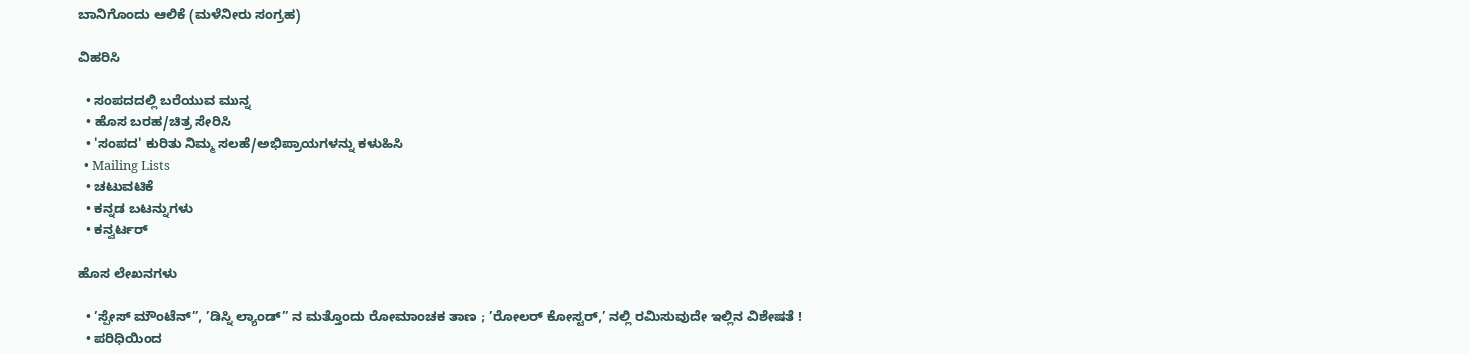ಬಾನಿಗೊಂದು ಆಲಿಕೆ (ಮಳೆನೀರು ಸಂಗ್ರಹ)

ವಿಹರಿಸಿ

  • ಸಂಪದದಲ್ಲಿ ಬರೆಯುವ ಮುನ್ನ
  • ಹೊಸ ಬರಹ/ಚಿತ್ರ ಸೇರಿಸಿ
  • 'ಸಂಪದ' ಕುರಿತು ನಿಮ್ಮ ಸಲಹೆ/ಅಭಿಪ್ರಾಯಗಳನ್ನು ಕಳುಹಿಸಿ
  • Mailing Lists
  • ಚಟುವಟಿಕೆ
  • ಕನ್ನಡ ಬಟನ್ನುಗಳು
  • ಕನ್ವರ್ಟರ್

ಹೊಸ ಲೇಖನಗಳು

  • ’ಸ್ಪೇಸ್ ಮೌಂಟೆನ್”, ’ಡಿಸ್ನಿ ಲ್ಯಾಂಡ್” ನ ಮತ್ತೊಂದು ರೋಮಾಂಚಕ ತಾಣ ; ’ರೋಲರ್ ಕೋಸ್ಟರ್,’ ನಲ್ಲಿ ರಮಿಸುವುದೇ ಇಲ್ಲಿನ ವಿಶೇಷತೆ !
  • ಪರಿಧಿಯಿಂದ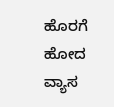ಹೊರಗೆ ಹೋದ ವ್ಯಾಸ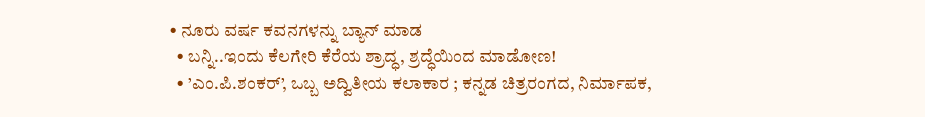• ನೂರು ವರ್ಷ ಕವನಗಳನ್ನು ಬ್ಯಾನ್ ಮಾಡ
  • ಬನ್ನಿ..ಇಂದು ಕೆಲಗೇರಿ ಕೆರೆಯ ಶ್ರಾದ್ಧ, ಶ್ರದ್ಧೆಯಿಂದ ಮಾಡೋಣ!
  • ’ಎಂ.ಪಿ.ಶಂಕರ್’, ಒಬ್ಬ ಅದ್ವಿತೀಯ ಕಲಾಕಾರ ; ಕನ್ನಡ ಚಿತ್ರರಂಗದ, ನಿರ್ಮಾಪಕ,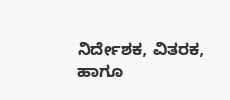ನಿರ್ದೇಶಕ, ವಿತರಕ, ಹಾಗೂ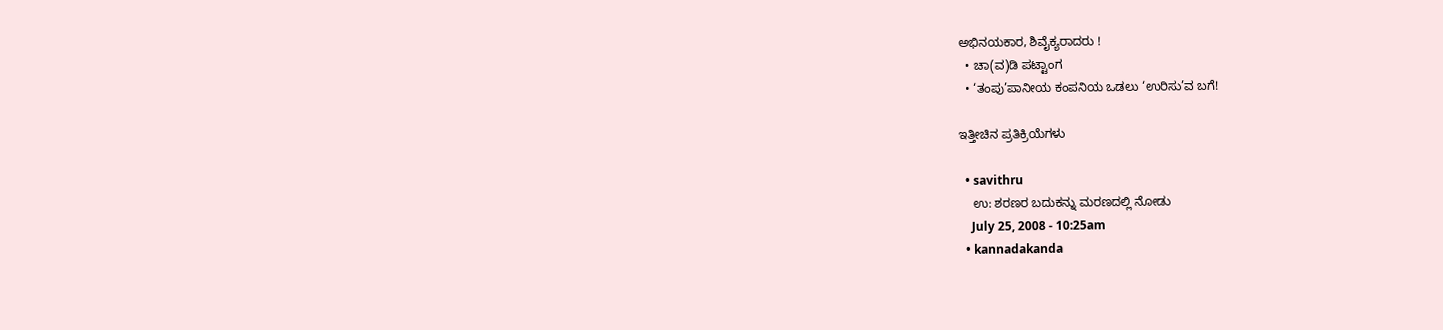ಅಭಿನಯಕಾರ, ಶಿವೈಕ್ಯರಾದರು !
  • ಚಾ(ವ)ಡಿ ಪಟ್ಟಾಂಗ
  • ‘ತಂಪು’ಪಾನೀಯ ಕಂಪನಿಯ ಒಡಲು ‘ಉರಿಸು’ವ ಬಗೆ!

ಇತ್ತೀಚಿನ ಪ್ರತಿಕ್ರಿಯೆಗಳು

  • savithru
    ಉ: ಶರಣರ ಬದುಕನ್ನು ಮರಣದಲ್ಲಿ ನೋಡು
    July 25, 2008 - 10:25am
  • kannadakanda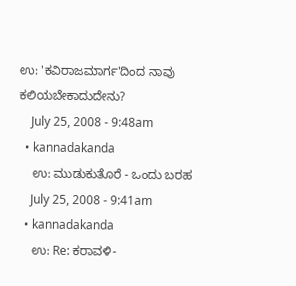ಉ: 'ಕವಿರಾಜಮಾರ್ಗ'ದಿಂದ ನಾವು ಕಲಿಯಬೇಕಾದುದೇನು?
    July 25, 2008 - 9:48am
  • kannadakanda
    ಉ: ಮುಡುಕುತೊರೆ - ಒಂದು ಬರಹ
    July 25, 2008 - 9:41am
  • kannadakanda
    ಉ: Re: ಕರಾವಳಿ-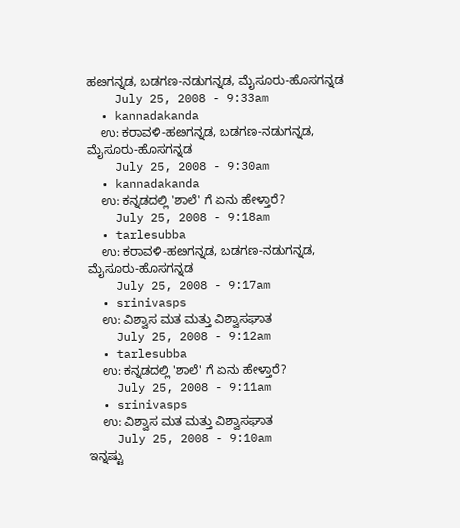ಹೞಗನ್ನಡ, ಬಡಗಣ-ನಡುಗನ್ನಡ, ಮೈಸೂರು-ಹೊಸಗನ್ನಡ
    July 25, 2008 - 9:33am
  • kannadakanda
    ಉ: ಕರಾವಳಿ-ಹೞಗನ್ನಡ, ಬಡಗಣ-ನಡುಗನ್ನಡ, ಮೈಸೂರು-ಹೊಸಗನ್ನಡ
    July 25, 2008 - 9:30am
  • kannadakanda
    ಉ: ಕನ್ನಡದಲ್ಲಿ 'ಶಾಲೆ' ಗೆ ಏನು ಹೇಳ್ತಾರೆ?
    July 25, 2008 - 9:18am
  • tarlesubba
    ಉ: ಕರಾವಳಿ-ಹೞಗನ್ನಡ, ಬಡಗಣ-ನಡುಗನ್ನಡ, ಮೈಸೂರು-ಹೊಸಗನ್ನಡ
    July 25, 2008 - 9:17am
  • srinivasps
    ಉ: ವಿಶ್ವಾಸ ಮತ ಮತ್ತು ವಿಶ್ವಾಸಘಾತ
    July 25, 2008 - 9:12am
  • tarlesubba
    ಉ: ಕನ್ನಡದಲ್ಲಿ 'ಶಾಲೆ' ಗೆ ಏನು ಹೇಳ್ತಾರೆ?
    July 25, 2008 - 9:11am
  • srinivasps
    ಉ: ವಿಶ್ವಾಸ ಮತ ಮತ್ತು ವಿಶ್ವಾಸಘಾತ
    July 25, 2008 - 9:10am
ಇನ್ನಷ್ಟು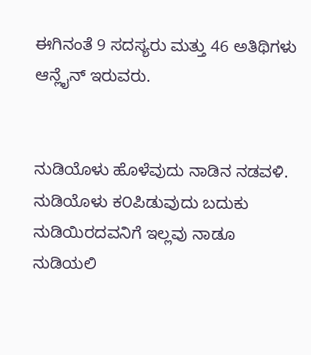ಈಗಿನಂತೆ 9 ಸದಸ್ಯರು ಮತ್ತು 46 ಅತಿಥಿಗಳು ಆನ್ಲೈನ್ ಇರುವರು.


ನುಡಿಯೊಳು ಹೊಳೆವುದು ನಾಡಿನ ನಡವಳಿ.
ನುಡಿಯೊಳು ಕ೦ಪಿಡುವುದು ಬದುಕು
ನುಡಿಯಿರದವನಿಗೆ ಇಲ್ಲವು ನಾಡೂ
ನುಡಿಯಲಿ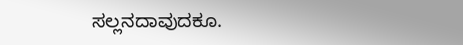ಸಲ್ಲನದಾವುದಕೂ.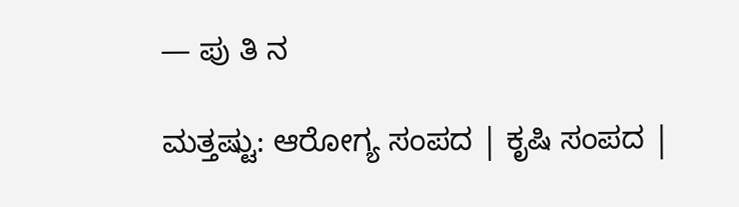— ಪು ತಿ ನ

ಮತ್ತಷ್ಟು: ಆರೋಗ್ಯ ಸಂಪದ | ಕೃಷಿ ಸಂಪದ |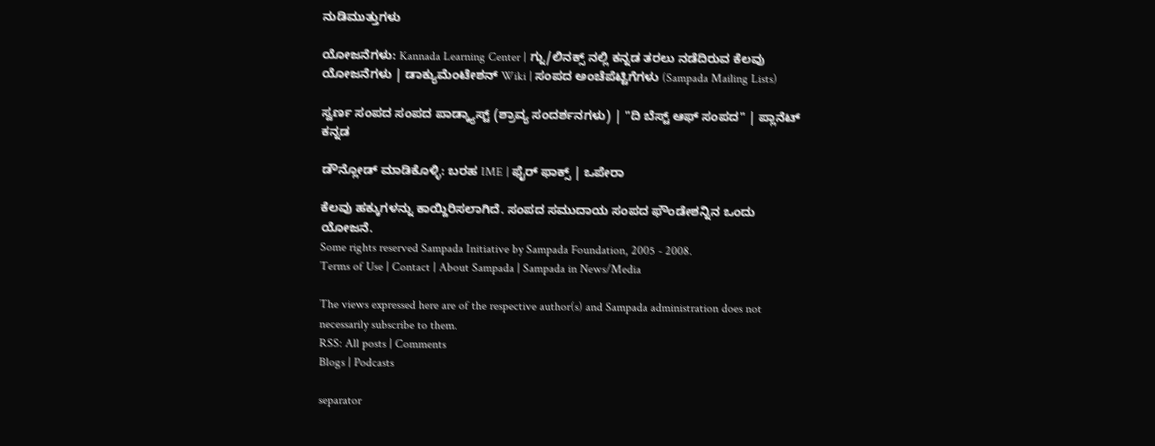ನುಡಿಮುತ್ತುಗಳು

ಯೋಜನೆಗಳು: Kannada Learning Center | ಗ್ನು/ಲಿನಕ್ಸ್ ನಲ್ಲಿ ಕನ್ನಡ ತರಲು ನಡೆದಿರುವ ಕೆಲವು ಯೋಜನೆಗಳು | ಡಾಕ್ಯುಮೆಂಟೇಶನ್ Wiki | ಸಂಪದ ಅಂಚೆಪೆಟ್ಟಿಗೆಗಳು (Sampada Mailing Lists)

ಸ್ವರ್ಣ ಸಂಪದ ಸಂಪದ ಪಾಡ್ಕ್ಯಾಸ್ಟ್ (ಶ್ರಾವ್ಯ ಸಂದರ್ಶನಗಳು) | "ದಿ ಬೆಸ್ಟ್ ಆಫ್ ಸಂಪದ" | ಪ್ಲಾನೆಟ್ ಕನ್ನಡ

ಡೌನ್ಲೋಡ್ ಮಾಡಿಕೊಳ್ಳಿ: ಬರಹ IME | ಫೈರ್ ಫಾಕ್ಸ್ | ಒಪೇರಾ

ಕೆಲವು ಹಕ್ಕುಗಳನ್ನು ಕಾಯ್ದಿರಿಸಲಾಗಿದೆ. ಸಂಪದ ಸಮುದಾಯ ಸಂಪದ ಫೌಂಡೇಶನ್ನಿನ ಒಂದು ಯೋಜನೆ.
Some rights reserved Sampada Initiative by Sampada Foundation, 2005 - 2008.
Terms of Use | Contact | About Sampada | Sampada in News/Media

The views expressed here are of the respective author(s) and Sampada administration does not necessarily subscribe to them.
RSS: All posts | Comments
Blogs | Podcasts

separator